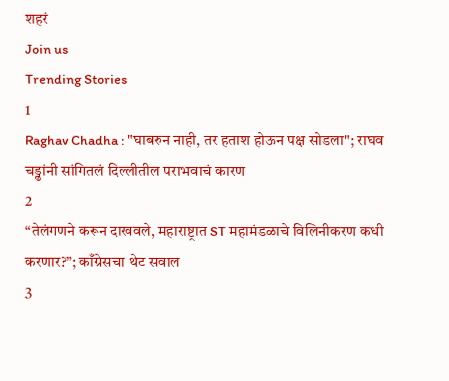शहरं
Join us
Trending Stories
1
Raghav Chadha : "घाबरुन नाही, तर हताश होऊन पक्ष सोडला"; राघव चड्ढांनी सांगितलं दिल्लीतील पराभवाचं कारण
2
“तेलंगणने करून दाखवले, महाराष्ट्रात ST महामंडळाचे विलिनीकरण कधी करणार?”; काँग्रेसचा थेट सवाल
3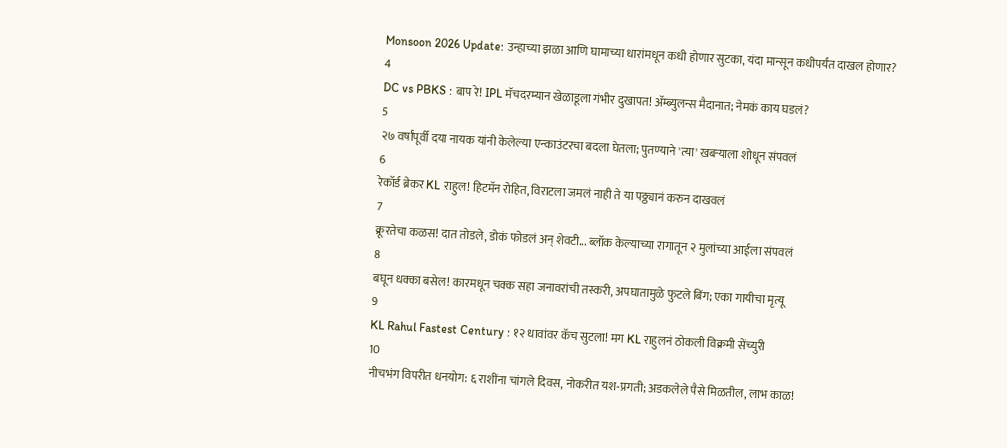Monsoon 2026 Update: उन्हाच्या झळा आणि घामाच्या धारांमधून कधी होणार सुटका, यंदा मान्सून कधीपर्यंत दाखल होणार?
4
DC vs PBKS : बाप रे! IPL मॅचदरम्यान खेळाडूला गंभीर दुखापत! ॲम्ब्युलन्स मैदानात; नेमकं काय घडलं?
5
२७ वर्षांपूर्वी दया नायक यांनी केलेल्या एन्काउंटरचा बदला घेतला; पुतण्याने 'त्या' खबऱ्याला शोधून संपवलं
6
रेकॉर्ड ब्रेकर KL राहुल! हिटमॅन रोहित, विराटला जमलं नाही ते या पठ्ठ्यानं करुन दाखवलं
7
क्रूरतेचा कळस! दात तोडले, डोकं फोडलं अन् शेवटी... ब्लॉक केल्याच्या रागातून २ मुलांच्या आईला संपवलं
8
बघून धक्का बसेल! कारमधून चक्क सहा जनावरांची तस्करी, अपघातामुळे फुटले बिंग; एका गायीचा मृत्यू
9
KL Rahul Fastest Century : १२ धावांवर कॅच सुटला! मग KL राहुलनं ठोकली विक्रमी सेंच्युरी
10
नीचभंग विपरीत धनयोग: ६ राशींना चांगले दिवस, नोकरीत यश-प्रगती; अडकलेले पैसे मिळतील, लाभ काळ!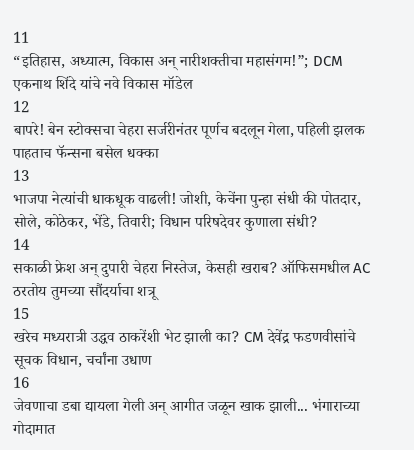11
“इतिहास, अध्यात्म, विकास अन् नारीशक्तीचा महासंगम!”; DCM एकनाथ शिंदे यांचे नवे विकास मॉडेल
12
बापरे! बेन स्टोक्सचा चेहरा सर्जरीनंतर पूर्णच बदलून गेला, पहिली झलक पाहताच फॅन्सना बसेल धक्का
13
भाजपा नेत्यांची धाकधूक वाढली! जोशी, केचेंना पुन्हा संधी की पोतदार, सोले, कोठेकर, भेंडे, तिवारी; विधान परिषदेवर कुणाला संधी?
14
सकाळी फ्रेश अन् दुपारी चेहरा निस्तेज, केसही खराब? ऑफिसमधील AC ठरतोय तुमच्या सौंदर्याचा शत्रू
15
खरेच मध्यरात्री उद्धव ठाकरेंशी भेट झाली का? CM देवेंद्र फडणवीसांचे सूचक विधान, चर्चांना उधाण
16
जेवणाचा डबा द्यायला गेली अन् आगीत जळून खाक झाली... भंगाराच्या गोदामात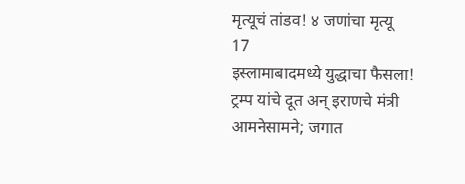मृत्यूचं तांडव! ४ जणांचा मृत्यू
17
इस्लामाबादमध्ये युद्धाचा फैसला! ट्रम्प यांचे दूत अन् इराणचे मंत्री आमनेसामने; जगात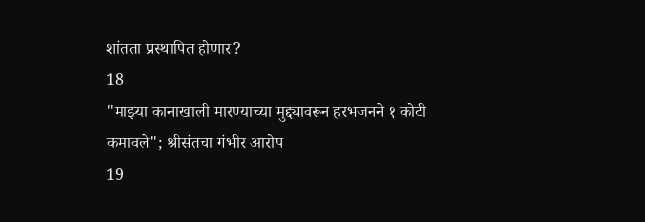शांतता प्रस्थापित होणार?
18
"माझ्या कानाखाली मारण्याच्या मुद्द्यावरून हरभजनने १ कोटी कमावले"; श्रीसंतचा गंभीर आरोप
19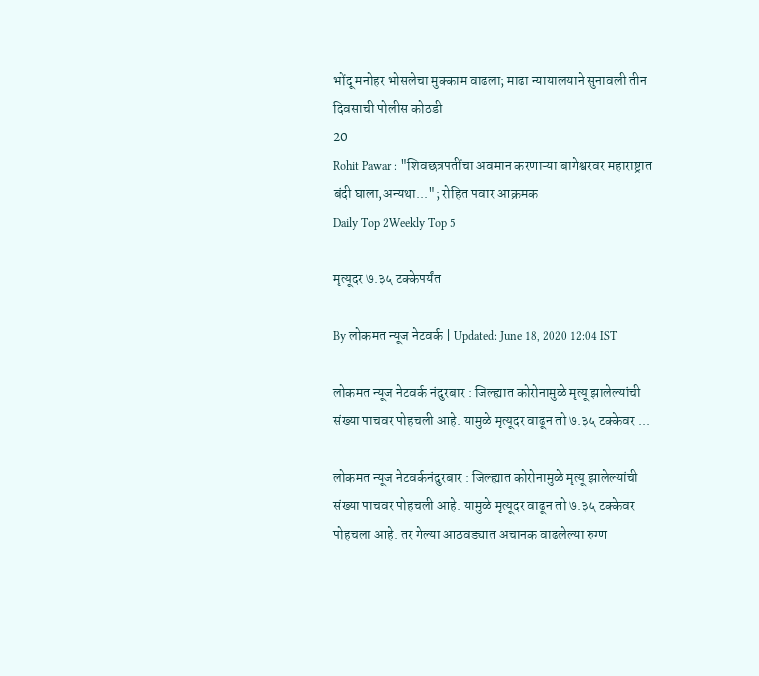भोंदू मनोहर भोसलेचा मुक्काम वाढला; माढा न्यायालयाने सुनावली तीन दिवसाची पोलीस कोठडी
20
Rohit Pawar : "शिवछत्रपतींचा अवमान करणाऱ्या बागेश्वरवर महाराष्ट्रात बंदी घाला,अन्यथा..."; रोहित पवार आक्रमक
Daily Top 2Weekly Top 5

मृत्यूदर ७.३५ टक्केपर्यंत

By लोकमत न्यूज नेटवर्क | Updated: June 18, 2020 12:04 IST

लोकमत न्यूज नेटवर्क नंदुरबार : जिल्ह्यात कोरोनामुळे मृत्यू झालेल्यांची संख्या पाचवर पोहचली आहे. यामुळे मृत्यूदर वाढून तो ७.३५ टक्केवर ...

लोकमत न्यूज नेटवर्कनंदुरबार : जिल्ह्यात कोरोनामुळे मृत्यू झालेल्यांची संख्या पाचवर पोहचली आहे. यामुळे मृत्यूदर वाढून तो ७.३५ टक्केवर पोहचला आहे. तर गेल्या आठवड्यात अचानक वाढलेल्या रुग्ण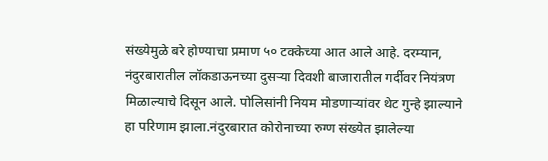संख्येमुळे बरे होण्याचा प्रमाण ५० टक्केच्या आत आले आहे. दरम्यान, नंदुरबारातील लॉकडाऊनच्या दुसऱ्या दिवशी बाजारातील गर्दीवर नियंत्रण मिळाल्याचे दिसून आले. पोलिसांनी नियम मोडणाऱ्यांवर थेट गुन्हे झाल्याने हा परिणाम झाला.नंदुरबारात कोरोनाच्या रुग्ण संख्येत झालेल्या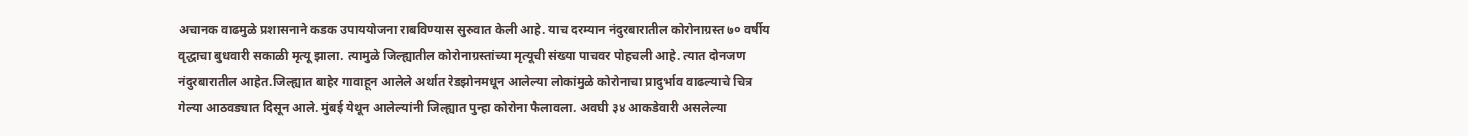अचानक वाढमुळे प्रशासनाने कडक उपाययोजना राबविण्यास सुरुवात केली आहे. याच दरम्यान नंदुरबारातील कोरोनाग्रस्त ७० वर्षीय वृद्धाचा बुधवारी सकाळी मृत्यू झाला. त्यामुळे जिल्ह्यातील कोरोनाग्रस्तांच्या मृत्यूची संख्या पाचवर पोहचली आहे. त्यात दोनजण नंदुरबारातील आहेत.जिल्ह्यात बाहेर गावाहून आलेले अर्थात रेडझोनमधून आलेल्या लोकांमुळे कोरोनाचा प्रादुर्भाव वाढल्याचे चित्र गेल्या आठवड्यात दिसून आले. मुंबई येथून आलेल्यांनी जिल्ह्यात पुन्हा कोरोना फैलावला. अवघी ३४ आकडेवारी असलेल्या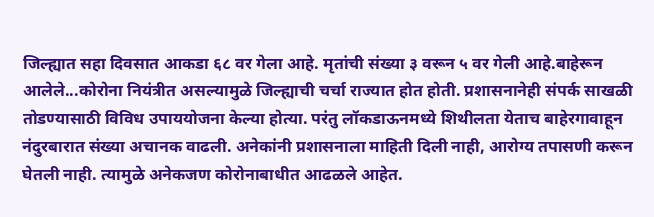जिल्ह्यात सहा दिवसात आकडा ६८ वर गेला आहे. मृतांची संख्या ३ वरून ५ वर गेली आहे.बाहेरून आलेले...कोरोना नियंत्रीत असल्यामुळे जिल्ह्याची चर्चा राज्यात होत होती. प्रशासनानेही संपर्क साखळी तोडण्यासाठी विविध उपाययोजना केल्या होत्या. परंतु लॉकडाऊनमध्ये शिथीलता येताच बाहेरगावाहून नंदुरबारात संख्या अचानक वाढली. अनेकांनी प्रशासनाला माहिती दिली नाही, आरोग्य तपासणी करून घेतली नाही. त्यामुळे अनेकजण कोरोनाबाधीत आढळले आहेत.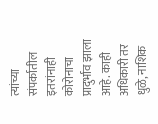त्यांच्या संपर्कातील इतरांनाही कोरोनाचा प्रादुर्भाव झाला आहे. काही अधिकारी तर धुळे, नाशिक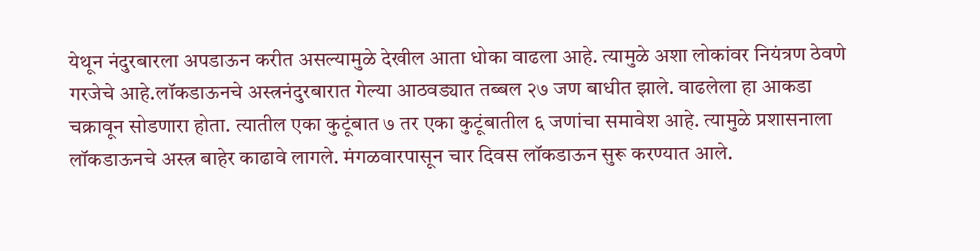येथून नंदुरबारला अपडाऊन करीत असल्यामुळे देखील आता धोका वाढला आहे. त्यामुळे अशा लोकांवर नियंत्रण ठेवणे गरजेचे आहे.लॉकडाऊनचे अस्त्रनंदुरबारात गेल्या आठवड्यात तब्बल २७ जण बाधीत झाले. वाढलेला हा आकडा चक्रावून सोडणारा होता. त्यातील एका कुटूंबात ७ तर एका कुटूंबातील ६ जणांचा समावेश आहे. त्यामुळे प्रशासनाला लॉकडाऊनचे अस्त्र बाहेर काढावे लागले. मंगळवारपासून चार दिवस लॉकडाऊन सुरू करण्यात आले.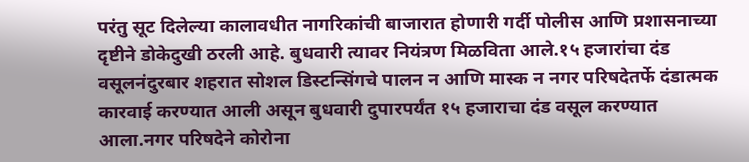परंतु सूट दिलेल्या कालावधीत नागरिकांची बाजारात होणारी गर्दी पोलीस आणि प्रशासनाच्या दृष्टीने डोकेदुखी ठरली आहे. बुधवारी त्यावर नियंत्रण मिळविता आले.१५ हजारांचा दंड वसूलनंदुरबार शहरात सोशल डिस्टन्सिंगचे पालन न आणि मास्क न नगर परिषदेतर्फे दंडात्मक कारवाई करण्यात आली असून बुधवारी दुपारपर्यंत १५ हजाराचा दंड वसूल करण्यात आला.नगर परिषदेने कोरोना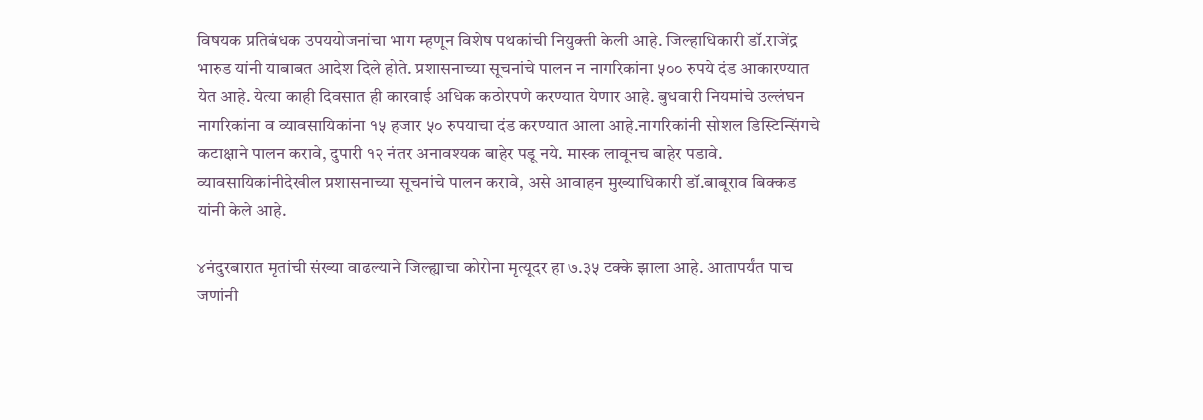विषयक प्रतिबंधक उपययोजनांचा भाग म्हणून विशेष पथकांची नियुक्ती केली आहे. जिल्हाधिकारी डॉ.राजेंद्र भारुड यांनी याबाबत आदेश दिले होते. प्रशासनाच्या सूचनांचे पालन न नागरिकांना ५०० रुपये दंड आकारण्यात येत आहे. येत्या काही दिवसात ही कारवाई अधिक कठोरपणे करण्यात येणार आहे. बुधवारी नियमांचे उल्लंघन नागरिकांना व व्यावसायिकांना १५ हजार ५० रुपयाचा दंड करण्यात आला आहे.नागरिकांनी सोशल डिस्टिन्सिंगचे कटाक्षाने पालन करावे, दुपारी १२ नंतर अनावश्यक बाहेर पडू नये. मास्क लावूनच बाहेर पडावे. व्यावसायिकांनीदेखील प्रशासनाच्या सूचनांचे पालन करावे, असे आवाहन मुख्याधिकारी डॉ.बाबूराव बिक्कड यांनी केले आहे.

४नंदुरबारात मृतांची संख्या वाढल्याने जिल्ह्याचा कोरोना मृत्यूदर हा ७.३५ टक्के झाला आहे. आतापर्यंत पाच जणांनी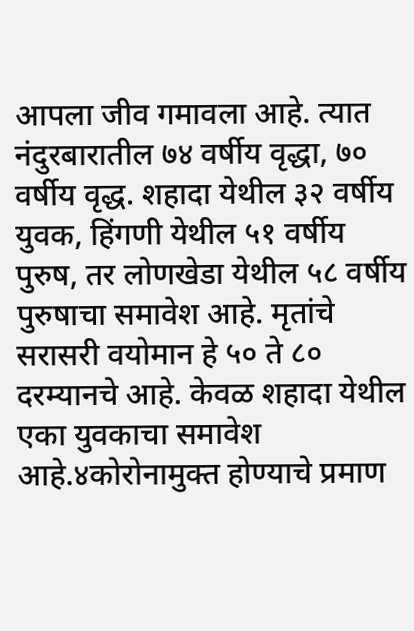आपला जीव गमावला आहे. त्यात नंदुरबारातील ७४ वर्षीय वृद्धा, ७० वर्षीय वृद्ध. शहादा येथील ३२ वर्षीय युवक, हिंगणी येथील ५१ वर्षीय पुरुष, तर लोणखेडा येथील ५८ वर्षीय पुरुषाचा समावेश आहे. मृतांचे सरासरी वयोमान हे ५० ते ८० दरम्यानचे आहे. केवळ शहादा येथील एका युवकाचा समावेश आहे.४कोरोनामुक्त होण्याचे प्रमाण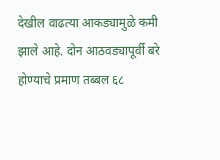देखील वाढत्या आकड्यामुळे कमी झाले आहे. दोन आठवड्यापूर्वी बरे होण्याचे प्रमाण तब्बल ६८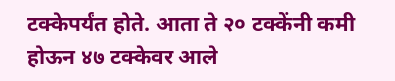टक्केपर्यंत होते. आता ते २० टक्केंनी कमी होऊन ४७ टक्केवर आले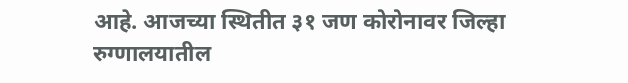आहे. आजच्या स्थितीत ३१ जण कोरोनावर जिल्हा रुग्णालयातील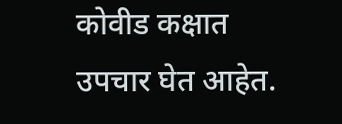कोवीड कक्षात उपचार घेत आहेत.